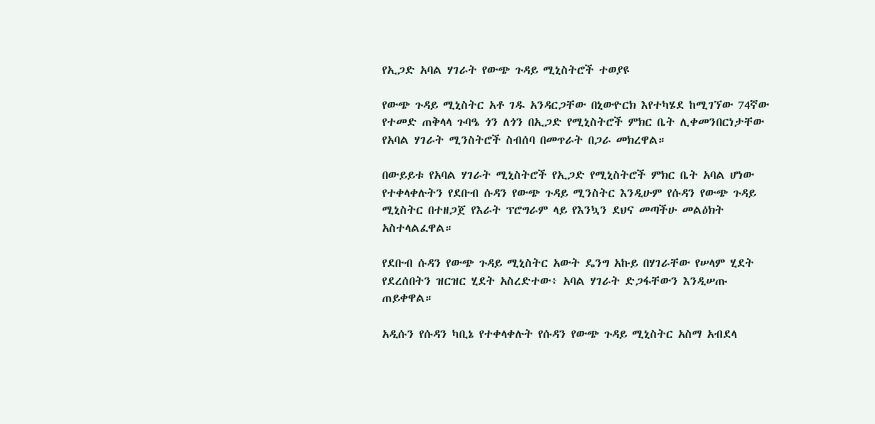የኢጋድ አባል ሃገራት የውጭ ጉዳይ ሚኒስትሮች ተወያዩ

የውጭ ጉዳይ ሚኒስትር አቶ ገዱ አንዳርጋቸው በኒውዮርክ እየተካሄደ ከሚገኘው 74ኛው የተመድ ጠቅላላ ጉባዔ ጎን ለጎን በኢጋድ የሚኒስትሮች ምክር ቤት ሊቀመንበርነታቸው የአባል ሃገራት ሚንስትሮች ስብሰባ በመጥራት በጋራ መክረዋል።

በውይይቱ የአባል ሃገራት ሚኒስትሮች የኢጋድ የሚኒስትሮች ምክር ቤት አባል ሆነው የተቀላቀሉትን የደቡብ ሱዳን የውጭ ጉዳይ ሚንስትር እንዲሁም የሱዳን የውጭ ጉዳይ ሚኒስትር በተዘጋጀ የእራት ፕሮግራም ላይ የእንኳን ደህና መጣችሁ መልዕክት አስተላልፈዋል።

የደቡብ ሱዳን የውጭ ጉዳይ ሚኒስትር አውት ዴንግ አኩይ በሃገራቸው የሠላም ሂደት የደረሰበትን ዝርዝር ሂደት አስረድተው፥ አባል ሃገራት ድጋፋቸውን እንዲሠጡ ጠይቀዋል።

አዲሱን የሱዳን ካቢኔ የተቀላቀሉት የሱዳን የውጭ ጉዳይ ሚኒስትር አስማ አብደላ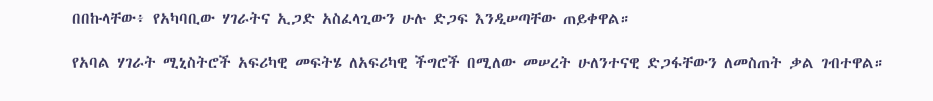በበኩላቸው፥ የአካባቢው ሃገራትና ኢጋድ አስፈላጊውን ሁሉ ድጋፍ እንዲሠጣቸው ጠይቀዋል።

የአባል ሃገራት ሚኒስትሮች አፍሪካዊ መፍትሄ ለአፍሪካዊ ችግሮች በሚለው መሠረት ሁለንተናዊ ድጋፋቸውን ለመስጠት ቃል ገብተዋል።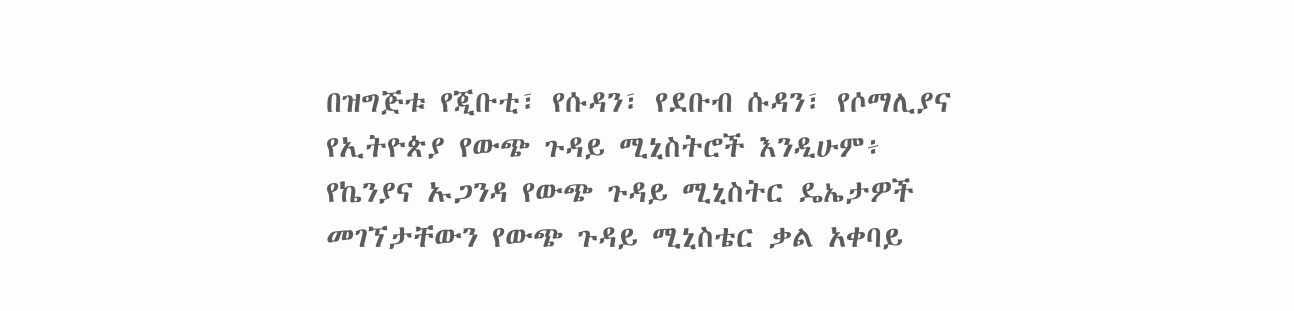በዝግጅቱ የጂቡቲ፣ የሱዳን፣ የደቡብ ሱዳን፣ የሶማሊያና የኢትዮጵያ የውጭ ጉዳይ ሚኒስትሮች እንዲሁም፥ የኬንያና ኡጋንዳ የውጭ ጉዳይ ሚኒስትር ዴኤታዎች መገኘታቸውን የውጭ ጉዳይ ሚኒስቴር ቃል አቀባይ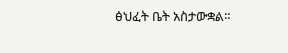ፅህፈት ቤት አስታውቋል።